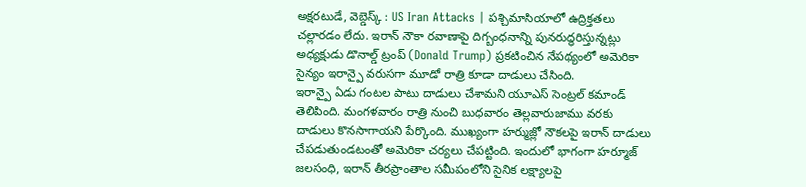అక్షరటుడే, వెబ్డెస్క్ : US Iran Attacks | పశ్చిమాసియాలో ఉద్రిక్తతలు చల్లారడం లేదు. ఇరాన్ నౌకా రవాణాపై దిగ్బంధనాన్ని పునరుద్ధరిస్తున్నట్లు అధ్యక్షుడు డొనాల్డ్ ట్రంప్ (Donald Trump) ప్రకటించిన నేపథ్యంలో అమెరికా సైన్యం ఇరాన్పై వరుసగా మూడో రాత్రి కూడా దాడులు చేసింది.
ఇరాన్పై ఏడు గంటల పాటు దాడులు చేశామని యూఎస్ సెంట్రల్ కమాండ్ తెలిపింది. మంగళవారం రాత్రి నుంచి బుధవారం తెల్లవారుజాము వరకు దాడులు కొనసాగాయని పేర్కొంది. ముఖ్యంగా హర్ముజ్లో నౌకలపై ఇరాన్ దాడులు చేపడుతుండటంతో అమెరికా చర్యలు చేపట్టింది. ఇందులో భాగంగా హర్మూజ్ జలసంధి, ఇరాన్ తీరప్రాంతాల సమీపంలోని సైనిక లక్ష్యాలపై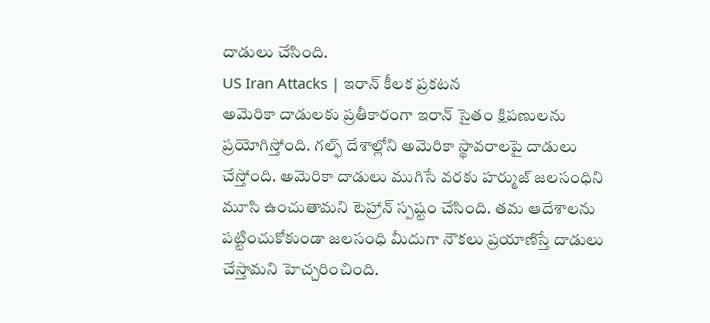దాడులు చేసింది.
US Iran Attacks | ఇరాన్ కీలక ప్రకటన
అమెరికా దాడులకు ప్రతీకారంగా ఇరాన్ సైతం క్షిపణులను ప్రయోగిస్తోంది. గల్ఫ్ దేశాల్లోని అమెరికా స్థావరాలపై దాడులు చేస్తోంది. అమెరికా దాడులు ముగిసే వరకు హర్ముజ్ జలసంధిని మూసి ఉంచుతామని టెహ్రాన్ స్పష్టం చేసింది. తమ ఆదేశాలను పట్టించుకోకుండా జలసంధి మీదుగా నౌకలు ప్రయాణిస్తే దాడులు చేస్తామని హెచ్చరించింది.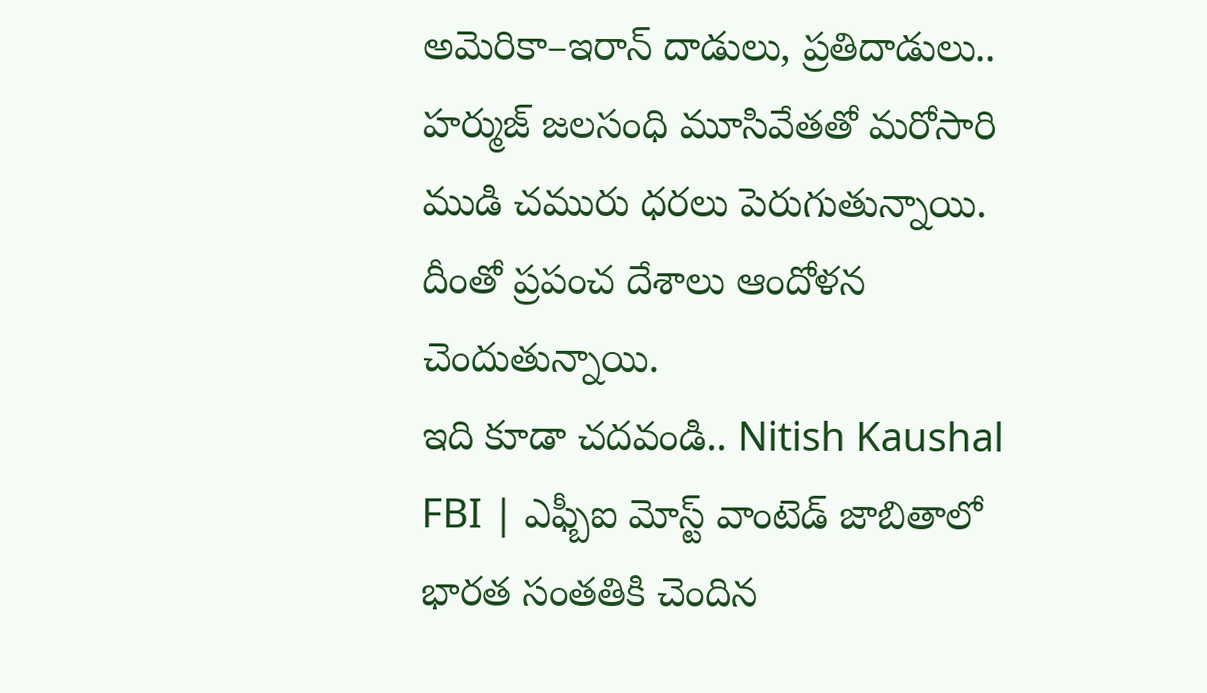అమెరికా–ఇరాన్ దాడులు, ప్రతిదాడులు.. హర్ముజ్ జలసంధి మూసివేతతో మరోసారి ముడి చమురు ధరలు పెరుగుతున్నాయి. దీంతో ప్రపంచ దేశాలు ఆందోళన చెందుతున్నాయి.
ఇది కూడా చదవండి.. Nitish Kaushal FBI | ఎఫ్బీఐ మోస్ట్ వాంటెడ్ జాబితాలో భారత సంతతికి చెందిన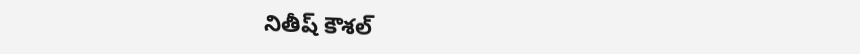నితీష్ కౌశల్